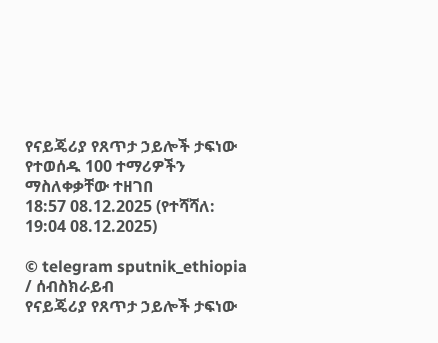የናይጄሪያ የጸጥታ ኃይሎች ታፍነው የተወሰዱ 100 ተማሪዎችን ማስለቀቃቸው ተዘገበ
18:57 08.12.2025 (የተሻሻለ: 19:04 08.12.2025)

© telegram sputnik_ethiopia
/ ሰብስክራይብ
የናይጄሪያ የጸጥታ ኃይሎች ታፍነው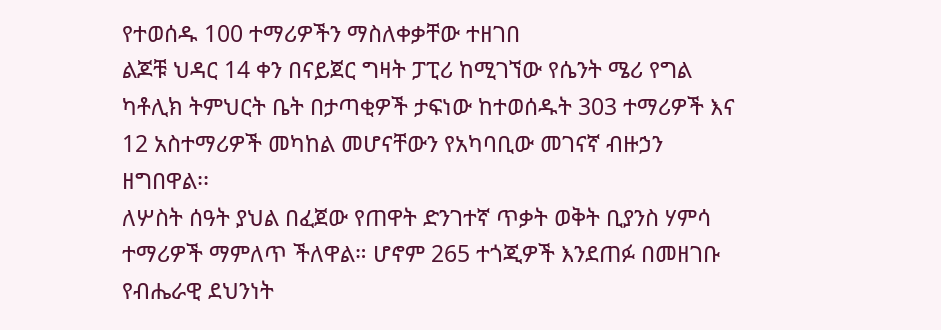የተወሰዱ 100 ተማሪዎችን ማስለቀቃቸው ተዘገበ
ልጆቹ ህዳር 14 ቀን በናይጀር ግዛት ፓፒሪ ከሚገኘው የሴንት ሜሪ የግል ካቶሊክ ትምህርት ቤት በታጣቂዎች ታፍነው ከተወሰዱት 303 ተማሪዎች እና 12 አስተማሪዎች መካከል መሆናቸውን የአካባቢው መገናኛ ብዙኃን ዘግበዋል፡፡
ለሦስት ሰዓት ያህል በፈጀው የጠዋት ድንገተኛ ጥቃት ወቅት ቢያንስ ሃምሳ ተማሪዎች ማምለጥ ችለዋል። ሆኖም 265 ተጎጂዎች እንደጠፉ በመዘገቡ የብሔራዊ ደህንነት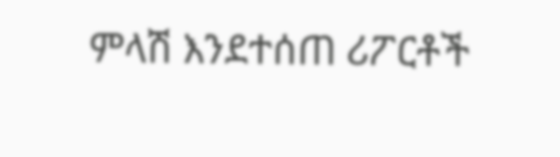ምላሽ እንደተሰጠ ሪፖርቶች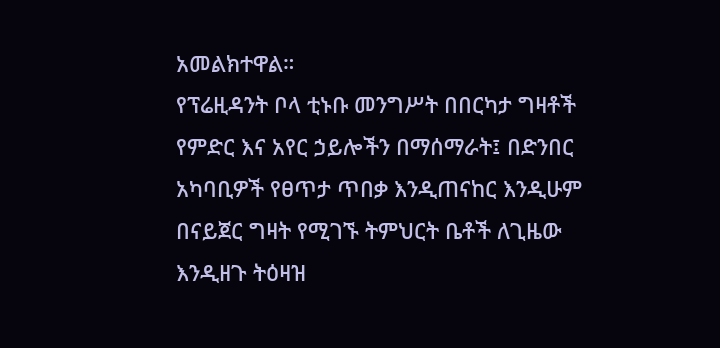አመልክተዋል።
የፕሬዚዳንት ቦላ ቲኑቡ መንግሥት በበርካታ ግዛቶች የምድር እና አየር ኃይሎችን በማሰማራት፤ በድንበር አካባቢዎች የፀጥታ ጥበቃ እንዲጠናከር እንዲሁም በናይጀር ግዛት የሚገኙ ትምህርት ቤቶች ለጊዜው እንዲዘጉ ትዕዛዝ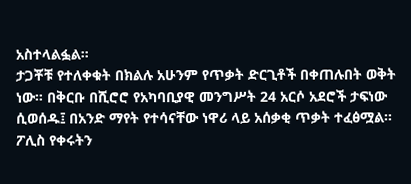አስተላልፏል።
ታጋቾቹ የተለቀቁት በክልሉ አሁንም የጥቃት ድርጊቶች በቀጠሉበት ወቅት ነው። በቅርቡ በሺሮሮ የአካባቢያዊ መንግሥት 24 አርሶ አደሮች ታፍነው ሲወሰዱ፤ በአንድ ማየት የተሳናቸው ነዋሪ ላይ አሰቃቂ ጥቃት ተፈፅሟል።
ፖሊስ የቀሩትን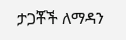ታጋቾች ለማዳን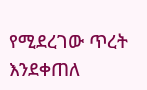የሚደረገው ጥረት እንደቀጠለ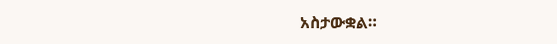አስታውቋል።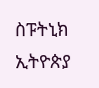ስፑትኒክ ኢትዮጵያ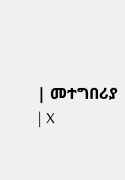| መተግበሪያ | X